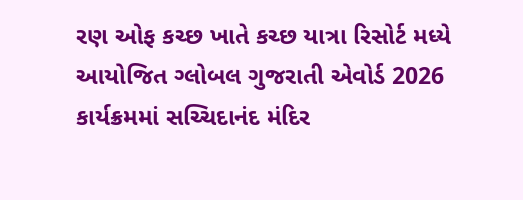રણ ઓફ કચ્છ ખાતે કચ્છ યાત્રા રિસોર્ટ મધ્યે આયોજિત ગ્લોબલ ગુજરાતી એવોર્ડ 2026 કાર્યક્રમમાં સચ્ચિદાનંદ મંદિર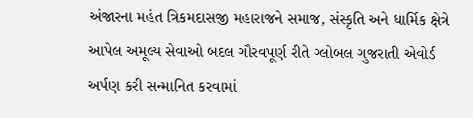અંજારના મહંત ત્રિકમદાસજી મહારાજને સમાજ, સંસ્કૃતિ અને ધાર્મિક ક્ષેત્રે આપેલ અમૂલ્ય સેવાઓ બદલ ગૌરવપૂર્ણ રીતે ગ્લોબલ ગુજરાતી એવોર્ડ અર્પણ કરી સન્માનિત કરવામાં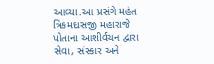આવ્યા.આ પ્રસંગે મહંત ત્રિકમદાસજી મહારાજે પોતાના આશીર્વચન દ્વારા સેવા, સંસ્કાર અને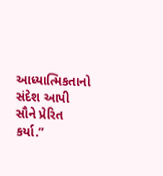આધ્યાત્મિકતાનો સંદેશ આપી સૌને પ્રેરિત કર્યા.”